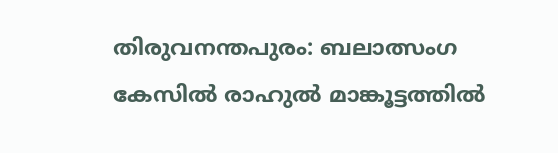തിരുവനന്തപുരം: ബലാത്സംഗ കേസിൽ രാഹുൽ മാങ്കൂട്ടത്തിൽ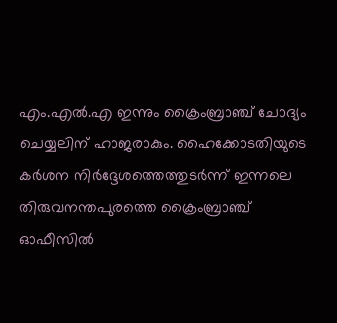എം.എൽ.എ ഇന്നും ക്രൈംബ്രാഞ്ച് ചോദ്യം ചെയ്യലിന് ഹാജരാകും. ഹൈക്കോടതിയുടെ കർശന നിർദ്ദേശത്തെത്തുടർന്ന് ഇന്നലെ തിരുവനന്തപുരത്തെ ക്രൈംബ്രാഞ്ച് ഓഫീസിൽ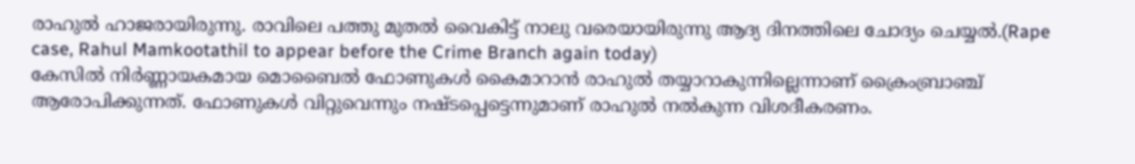രാഹുൽ ഹാജരായിരുന്നു. രാവിലെ പത്തു മുതൽ വൈകിട്ട് നാലു വരെയായിരുന്നു ആദ്യ ദിനത്തിലെ ചോദ്യം ചെയ്യൽ.(Rape case, Rahul Mamkootathil to appear before the Crime Branch again today)
കേസിൽ നിർണ്ണായകമായ മൊബൈൽ ഫോണുകൾ കൈമാറാൻ രാഹുൽ തയ്യാറാകുന്നില്ലെന്നാണ് ക്രൈംബ്രാഞ്ച് ആരോപിക്കുന്നത്. ഫോണുകൾ വിറ്റുവെന്നും നഷ്ടപ്പെട്ടെന്നുമാണ് രാഹുൽ നൽകുന്ന വിശദീകരണം.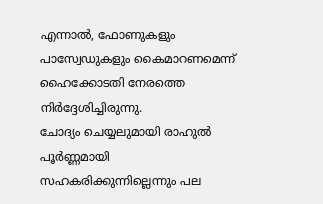എന്നാൽ, ഫോണുകളും പാസ്വേഡുകളും കൈമാറണമെന്ന് ഹൈക്കോടതി നേരത്തെ നിർദ്ദേശിച്ചിരുന്നു.
ചോദ്യം ചെയ്യലുമായി രാഹുൽ പൂർണ്ണമായി സഹകരിക്കുന്നില്ലെന്നും പല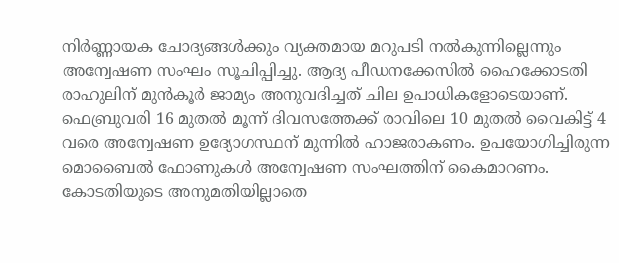നിർണ്ണായക ചോദ്യങ്ങൾക്കും വ്യക്തമായ മറുപടി നൽകുന്നില്ലെന്നും അന്വേഷണ സംഘം സൂചിപ്പിച്ചു. ആദ്യ പീഡനക്കേസിൽ ഹൈക്കോടതി രാഹുലിന് മുൻകൂർ ജാമ്യം അനുവദിച്ചത് ചില ഉപാധികളോടെയാണ്.
ഫെബ്രുവരി 16 മുതൽ മൂന്ന് ദിവസത്തേക്ക് രാവിലെ 10 മുതൽ വൈകിട്ട് 4 വരെ അന്വേഷണ ഉദ്യോഗസ്ഥന് മുന്നിൽ ഹാജരാകണം. ഉപയോഗിച്ചിരുന്ന മൊബൈൽ ഫോണുകൾ അന്വേഷണ സംഘത്തിന് കൈമാറണം. കോടതിയുടെ അനുമതിയില്ലാതെ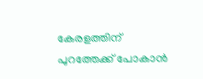കേരളത്തിന് പുറത്തേക്ക് പോകാൻ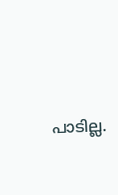പാടില്ല.